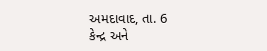અમદાવાદ, તા. 6
કેન્દ્ર અને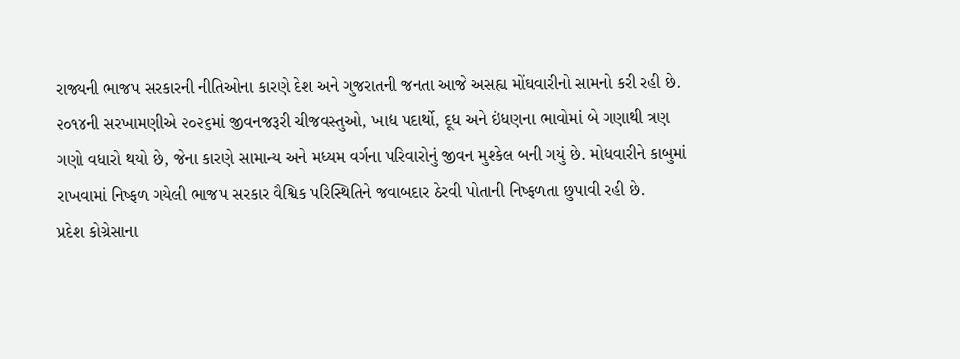રાજ્યની ભાજપ સરકારની નીતિઓના કારણે દેશ અને ગુજરાતની જનતા આજે અસહ્ય મોંઘવારીનો સામનો કરી રહી છે. ૨૦૧૪ની સરખામણીએ ૨૦૨૬માં જીવનજરૂરી ચીજવસ્તુઓ, ખાદ્ય પદાર્થો, દૂધ અને ઇંધણના ભાવોમાં બે ગણાથી ત્રણ ગણો વધારો થયો છે, જેના કારણે સામાન્ય અને મધ્યમ વર્ગના પરિવારોનું જીવન મુશ્કેલ બની ગયું છે. મોધવારીને કાબુમાં રાખવામાં નિષ્ફળ ગયેલી ભાજપ સરકાર વૈશ્વિક પરિસ્થિતિને જવાબદાર ઠેરવી પોતાની નિષ્ફળતા છુપાવી રહી છે.
પ્રદેશ કોગ્રેસાના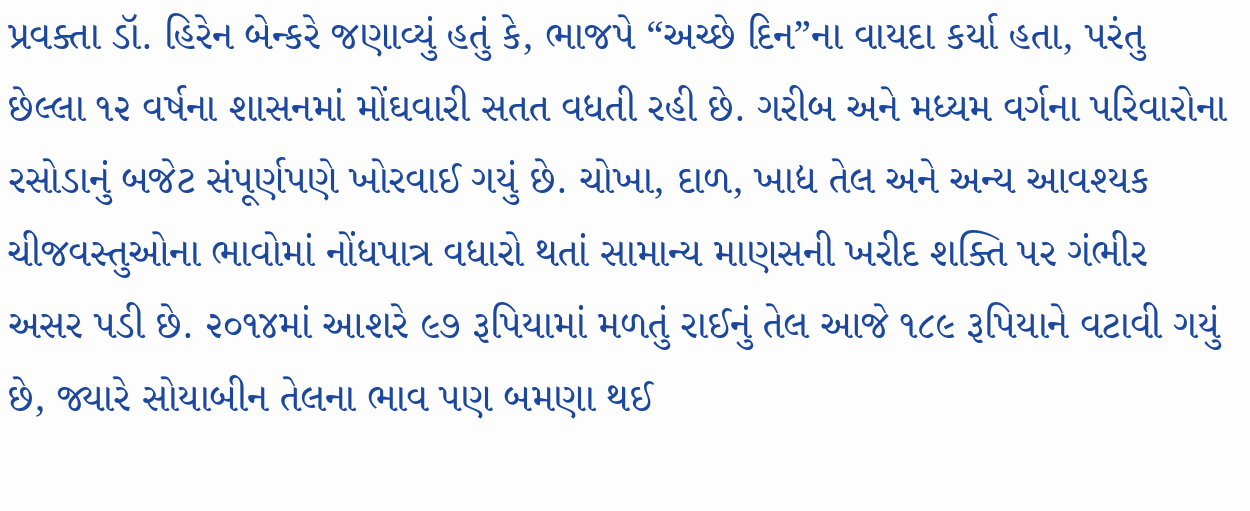પ્રવક્તા ડૉ. હિરેન બેન્કરે જણાવ્યું હતું કે, ભાજપે “અચ્છે દિન”ના વાયદા કર્યા હતા, પરંતુ છેલ્લા ૧૨ વર્ષના શાસનમાં મોંઘવારી સતત વધતી રહી છે. ગરીબ અને મધ્યમ વર્ગના પરિવારોના રસોડાનું બજેટ સંપૂર્ણપણે ખોરવાઈ ગયું છે. ચોખા, દાળ, ખાદ્ય તેલ અને અન્ય આવશ્યક ચીજવસ્તુઓના ભાવોમાં નોંધપાત્ર વધારો થતાં સામાન્ય માણસની ખરીદ શક્તિ પર ગંભીર અસર પડી છે. ૨૦૧૪માં આશરે ૯૭ રૂપિયામાં મળતું રાઈનું તેલ આજે ૧૮૯ રૂપિયાને વટાવી ગયું છે, જ્યારે સોયાબીન તેલના ભાવ પણ બમણા થઈ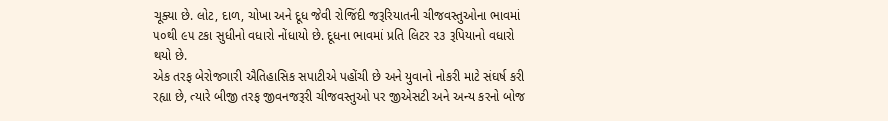ચૂક્યા છે. લોટ, દાળ, ચોખા અને દૂધ જેવી રોજિંદી જરૂરિયાતની ચીજવસ્તુઓના ભાવમાં ૫૦થી ૯૫ ટકા સુધીનો વધારો નોંધાયો છે. દૂધના ભાવમાં પ્રતિ લિટર ૨૩ રૂપિયાનો વધારો થયો છે.
એક તરફ બેરોજગારી ઐતિહાસિક સપાટીએ પહોંચી છે અને યુવાનો નોકરી માટે સંઘર્ષ કરી રહ્યા છે, ત્યારે બીજી તરફ જીવનજરૂરી ચીજવસ્તુઓ પર જીએસટી અને અન્ય કરનો બોજ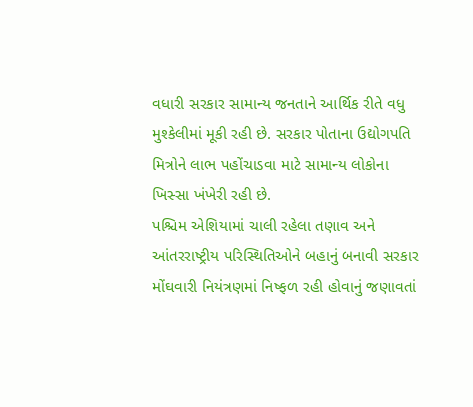વધારી સરકાર સામાન્ય જનતાને આર્થિક રીતે વધુ મુશ્કેલીમાં મૂકી રહી છે. સરકાર પોતાના ઉદ્યોગપતિ મિત્રોને લાભ પહોંચાડવા માટે સામાન્ય લોકોના ખિસ્સા ખંખેરી રહી છે.
પશ્ચિમ એશિયામાં ચાલી રહેલા તણાવ અને આંતરરાષ્ટ્રીય પરિસ્થિતિઓને બહાનું બનાવી સરકાર મોંઘવારી નિયંત્રણમાં નિષ્ફળ રહી હોવાનું જણાવતાં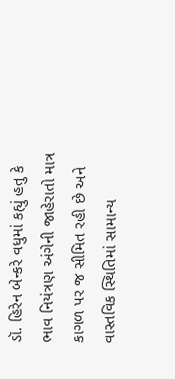ડૉ. હિરેન બેન્કરે વધુમાં કહ્યું હતુ કે ભાવ નિયંત્રણ અંગેની જાહેરાતો માત્ર કાગળ પર જ સીમિત રહી છે અને વાસ્તવિક સ્થિતિમાં સામાન્ય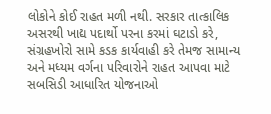લોકોને કોઈ રાહત મળી નથી. સરકાર તાત્કાલિક અસરથી ખાદ્ય પદાર્થો પરના કરમાં ઘટાડો કરે, સંગ્રહખોરો સામે કડક કાર્યવાહી કરે તેમજ સામાન્ય અને મધ્યમ વર્ગના પરિવારોને રાહત આપવા માટે સબસિડી આધારિત યોજનાઓ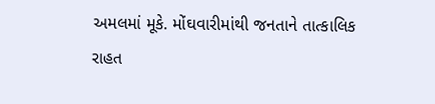અમલમાં મૂકે. મોંઘવારીમાંથી જનતાને તાત્કાલિક રાહત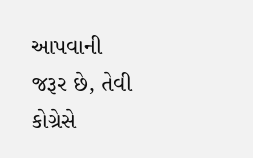આપવાની જરૂર છે, તેવી કોગ્રેસે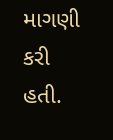માગણી કરી હતી.